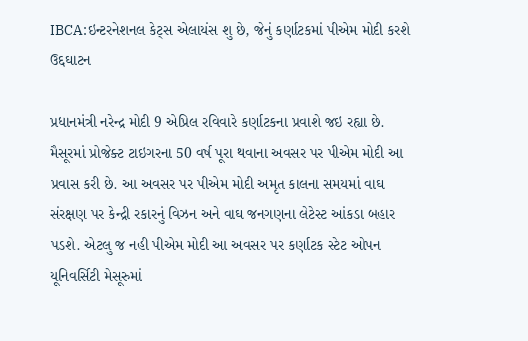IBCA:ઇન્ટરનેશનલ કેટ્સ એલાયંસ શુ છે, જેનું કર્ણાટકમાં પીએમ મોદી કરશે ઉદ્દઘાટન

પ્રધાનમંત્રી નરેન્દ્ર મોદી 9 એપ્રિલ રવિવારે કર્ણાટકના પ્રવાશે જઇ રહ્યા છે. મૈસૂરમાં પ્રોજેક્ટ ટાઇગરના 50 વર્ષ પૂરા થવાના અવસર પર પીએમ મોદી આ પ્રવાસ કરી છે. આ અવસર પર પીએમ મોદી અમૃત કાલના સમયમાં વાઘ સંરક્ષણ પર કેન્દ્રી રકારનું વિઝન અને વાઘ જનગણના લેટેસ્ટ આંકડા બહાર પડશે. એટલુ જ નહી પીએમ મોદી આ અવસર પર કર્ણાટક સ્ટેટ ઓપન યૂનિવર્સિટી મેસૂરુમાં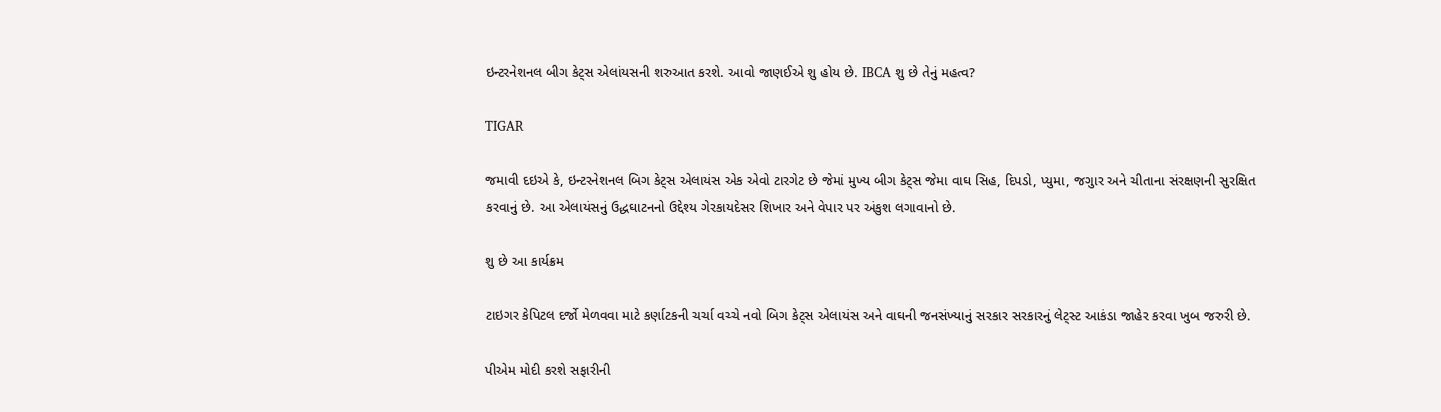ઇન્ટરનેશનલ બીગ કેટ્સ એલાંયસની શરુઆત કરશે. આવો જાણઈએ શુ હોય છે. IBCA શુ છે તેનું મહત્વ?

TIGAR

જમાવી દઇએ કે, ઇન્ટરનેશનલ બિગ કેટ્સ એલાયંસ એક એવો ટારગેટ છે જેમાં મુખ્ય બીગ કેટ્સ જેમા વાઘ સિહ, દિપડો, પ્યુમા, જગુાર અને ચીતાના સંરક્ષણની સુરક્ષિત કરવાનું છે. આ એલાયંસનું ઉદ્ધઘાટનનો ઉદ્દેશ્ય ગેરકાયદેસર શિખાર અને વેપાર પર અંકુશ લગાવાનો છે.

શુ છે આ કાર્યક્રમ

ટાઇગર કેપિટલ દર્જો મેળવવા માટે કર્ણાટકની ચર્ચા વચ્ચે નવો બિગ કેટ્સ એલાયંસ અને વાઘની જનસંખ્યાનું સરકાર સરકારનું લેટ્સ્ટ આકંડા જાહેર કરવા ખુબ જરુરી છે.

પીએમ મોદી કરશે સફારીની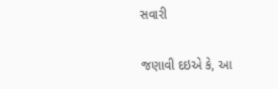સવારી

જણાવી દઇએ કે, આ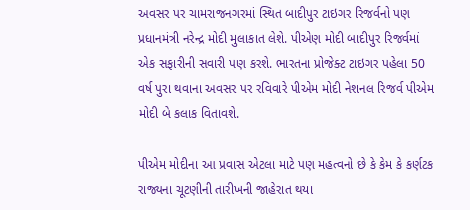અવસર પર ચામરાજનગરમાં સ્થિત બાદીપુર ટાઇગર રિજર્વનો પણ પ્રધાનમંત્રી નરેન્દ્ર મોદી મુલાકાત લેશે. પીએણ મોદી બાદીપુર રિજર્વમાં એક સફારીની સવારી પણ કરશે. ભારતના પ્રોજેક્ટ ટાઇગર પહેલા 50 વર્ષ પુરા થવાના અવસર પર રવિવારે પીએમ મોદી નેશનલ રિજર્વ પીએમ મોદી બે કલાક વિતાવશે.

પીએમ મોદીના આ પ્રવાસ એટલા માટે પણ મહત્વનો છે કે કેમ કે કર્ણટક રાજ્યના ચૂટણીની તારીખની જાહેરાત થયા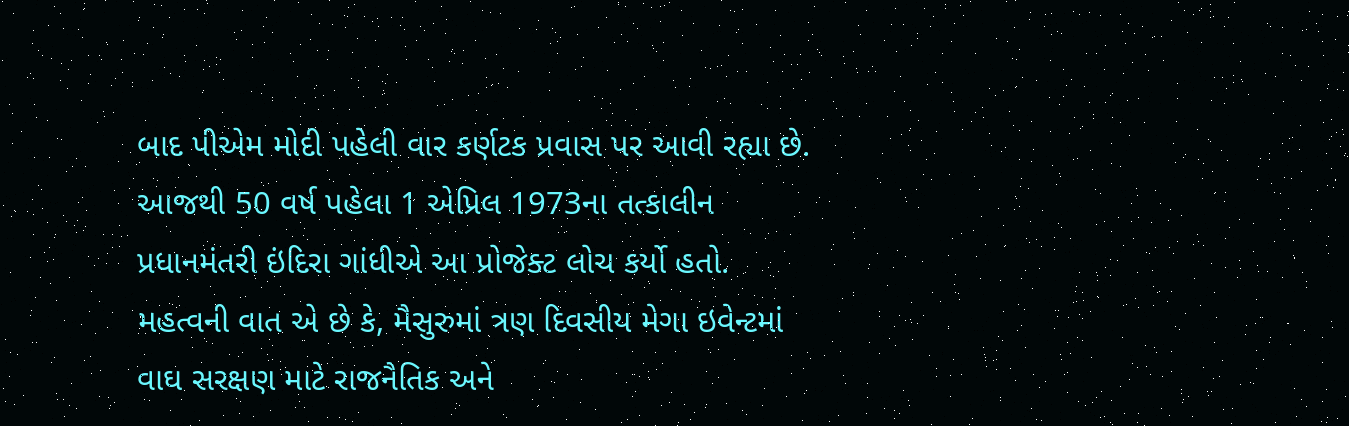બાદ પીએમ મોદી પહેલી વાર કર્ણટક પ્રવાસ પર આવી રહ્યા છે. આજથી 50 વર્ષ પહેલા 1 એપ્રિલ 1973ના તત્કાલીન પ્રધાનમંતરી ઇંદિરા ગાંધીએ આ પ્રોજેક્ટ લોચ કર્યો હતો. મહત્વની વાત એ છે કે, મૈસુરુમાં ત્રણ દિવસીય મેગા ઇવેન્ટમાં વાઘ સરક્ષણ માટે રાજનૈતિક અને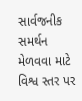સાર્વજનીક સમર્થન મેળવવા માટે વિશ્વ સ્તર પર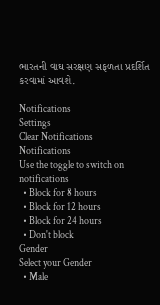ભારતની વાઘ સરક્ષણ સફળતા પ્રદર્શિત કરવામાં આવશે.

Notifications
Settings
Clear Notifications
Notifications
Use the toggle to switch on notifications
  • Block for 8 hours
  • Block for 12 hours
  • Block for 24 hours
  • Don't block
Gender
Select your Gender
  • Male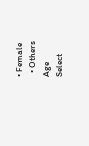• Female
  • Others
Age
Select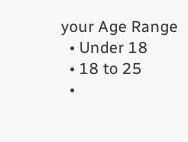your Age Range
  • Under 18
  • 18 to 25
  •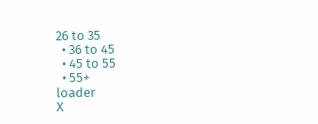26 to 35
  • 36 to 45
  • 45 to 55
  • 55+
loader
X